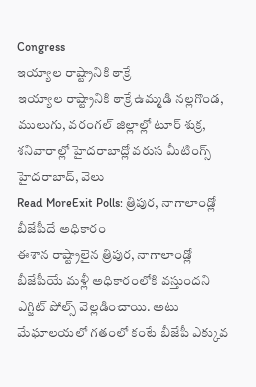Congress
ఇయ్యాల రాష్ట్రానికి ఠాక్రే
ఇయ్యాల రాష్ట్రానికి ఠాక్రే ఉమ్మడి నల్లగొండ, ములుగు, వరంగల్ జిల్లాల్లో టూర్ శుక్ర, శనివారాల్లో హైదరాబాద్లో వరుస మీటింగ్స్ హైదరాబాద్, వెలు
Read MoreExit Polls: త్రిపుర, నాగాలాండ్లో బీజేపీదే అధికారం
ఈశాన రాష్ట్రాలైన త్రిపుర, నాగాలాండ్లో బీజేపీయే మళ్లీ అధికారంలోకి వస్తుందని ఎగ్జిట్ పోల్స్ వెల్లడించాయి. అటు మేఘాలయలో గతంలో కంటే బీజేపీ ఎక్కువ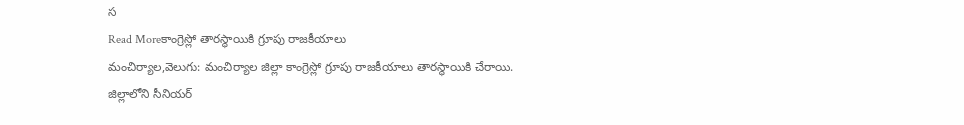స
Read Moreకాంగ్రెస్లో తారస్థాయికి గ్రూపు రాజకీయాలు
మంచిర్యాల,వెలుగు: మంచిర్యాల జిల్లా కాంగ్రెస్లో గ్రూపు రాజకీయాలు తారస్థాయికి చేరాయి. జిల్లాలోని సీనియర్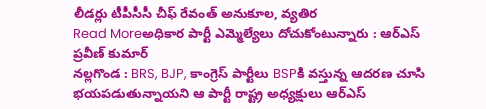లీడర్లు టీపీసీసీ చీఫ్ రేవంత్ అనుకూల, వ్యతిర
Read Moreఅధికార పార్టీ ఎమ్మెల్యేలు దోచుకోంటున్నారు : ఆర్ఎస్ ప్రవీణ్ కుమార్
నల్లగొండ : BRS, BJP, కాంగ్రెస్ పార్టీలు BSPకి వస్తున్న ఆదరణ చూసి భయపడుతున్నాయని ఆ పార్టీ రాష్ట్ర అధ్యక్షులు ఆర్ఎస్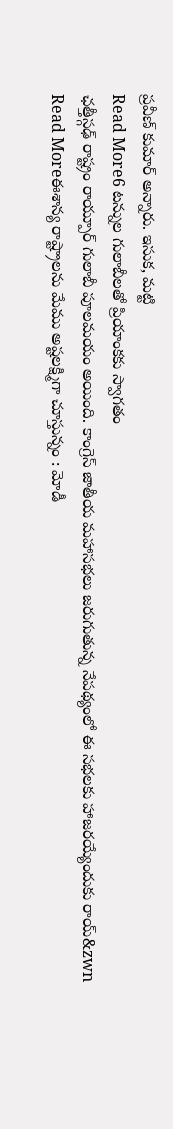ప్రవీణ్ కుమార్ అన్నారు. ఇసుక, మట్టి
Read More6 టన్నుల గులాబీలతో ప్రియాంకకు స్వాగతం
ఛత్తీస్గఢ్ రాష్ట్రం రాయ్పూర్ గులాబీ పూలమయం అయింది. కాంగ్రెస్ జాతీయ మహాసభలు జరుగుతున్న నేపథ్యంలో ఈ సభలకు హాజరయ్యేందుకు రాయ్&zwn
Read Moreఈశాన్య రాష్ట్రాలను మేము అష్టలక్ష్మిగా చూస్తున్నం : మోడీ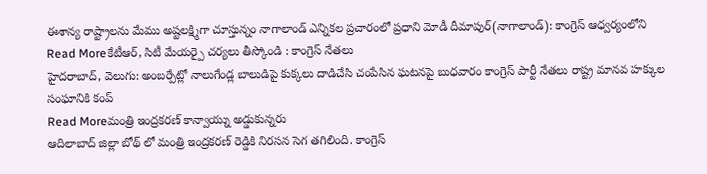ఈశాన్య రాష్ట్రాలను మేము అష్టలక్ష్మిగా చూస్తున్నం నాగాలాండ్ ఎన్నికల ప్రచారంలో ప్రధాని మోడీ దీమాపుర్(నాగాలాండ్): కాంగ్రెస్ ఆధ్వర్యంలోని
Read Moreకేటీఆర్, సిటీ మేయర్పై చర్యలు తీస్కోండి : కాంగ్రెస్ నేతలు
హైదరాబాద్, వెలుగు: అంబర్పేట్లో నాలుగేండ్ల బాలుడిపై కుక్కలు దాడిచేసి చంపేసిన ఘటనపై బుధవారం కాంగ్రెస్ పార్టీ నేతలు రాష్ట్ర మానవ హక్కుల సంఘానికి కంప్
Read Moreమంత్రి ఇంద్రకరణ్ కాన్వాయ్ను అడ్డుకున్నరు
ఆదిలాబాద్ జిల్లా బోథ్ లో మంత్రి ఇంద్రకరణ్ రెడ్డికి నిరసన సెగ తగిలింది. కాంగ్రెస్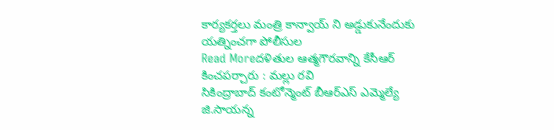కార్యకర్తలు మంత్రి కాన్వాయ్ ని అడ్డుకునేందుకు యత్నించగా పోలీసుల
Read Moreదళితుల ఆత్మగౌరవాన్ని కేసీఆర్ కించపర్చారు : మల్లు రవి
సికింద్రాబాద్ కంటోన్మెంట్ బీఆర్ఎస్ ఎమ్మెల్యే జి.సాయన్న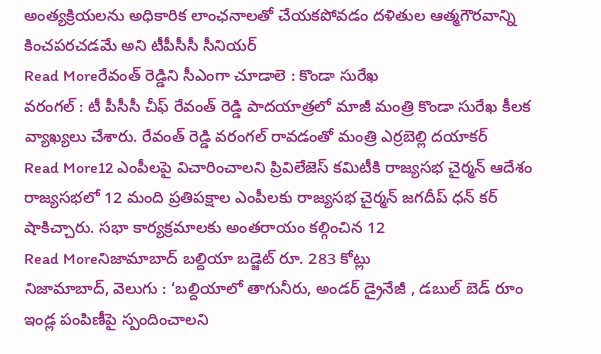అంత్యక్రియలను అధికారిక లాంఛనాలతో చేయకపోవడం దళితుల ఆత్మగౌరవాన్ని కించపరచడమే అని టీపీసీసీ సీనియర్
Read Moreరేవంత్ రెడ్డిని సీఎంగా చూడాలె : కొండా సురేఖ
వరంగల్ : టీ పీసీసీ చీఫ్ రేవంత్ రెడ్డి పాదయాత్రలో మాజీ మంత్రి కొండా సురేఖ కీలక వ్యాఖ్యలు చేశారు. రేవంత్ రెడ్డి వరంగల్ రావడంతో మంత్రి ఎర్రబెల్లి దయాకర్
Read More12 ఎంపీలపై విచారించాలని ప్రివిలేజెస్ కమిటీకి రాజ్యసభ చైర్మన్ ఆదేశం
రాజ్యసభలో 12 మంది ప్రతిపక్షాల ఎంపీలకు రాజ్యసభ చైర్మన్ జగదీప్ ధన్ కర్ షాకిచ్చారు. సభా కార్యక్రమాలకు అంతరాయం కల్గించిన 12
Read Moreనిజామాబాద్ బల్దియా బడ్జెట్ రూ. 283 కోట్లు
నిజామాబాద్, వెలుగు : ‘బల్దియాలో తాగునీరు, అండర్ డ్రైనేజీ , డబుల్ బెడ్ రూం ఇండ్ల పంపిణీపై స్పందించాలని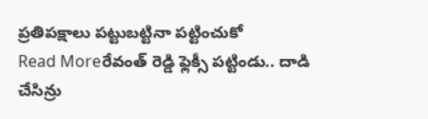ప్రతిపక్షాలు పట్టుబట్టినా పట్టించుకో
Read Moreరేవంత్ రెడ్డి ఫ్లెక్సీ పట్టిండు.. దాడి చేసిన్రు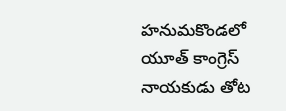హనుమకొండలో యూత్ కాంగ్రెస్ నాయకుడు తోట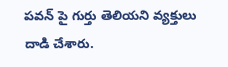పవన్ పై గుర్తు తెలియని వ్యక్తులు దాడి చేశారు.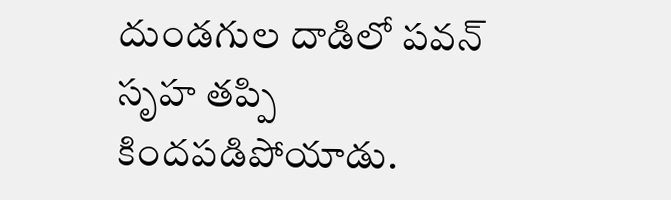దుండగుల దాడిలో పవన్ సృహ తప్పి కిందపడిపోయాడు.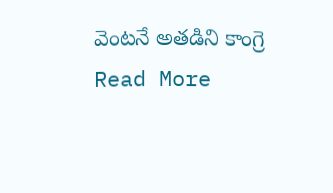వెంటనే అతడిని కాంగ్రె
Read More